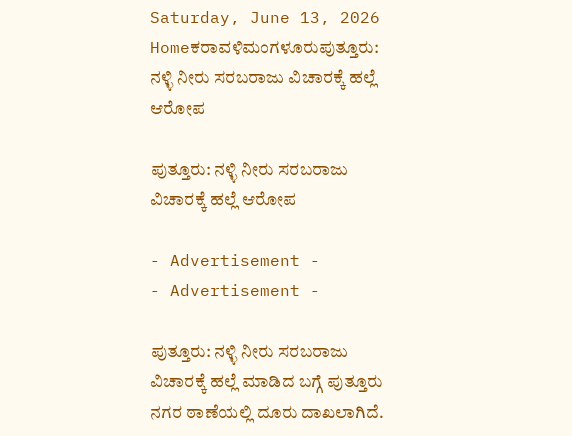Saturday, June 13, 2026
Homeಕರಾವಳಿಮಂಗಳೂರುಪುತ್ತೂರು: ನಳ್ಳಿ ನೀರು ಸರಬರಾಜು ವಿಚಾರಕ್ಕೆ ಹಲ್ಲೆ ಆರೋಪ

ಪುತ್ತೂರು: ನಳ್ಳಿ ನೀರು ಸರಬರಾಜು ವಿಚಾರಕ್ಕೆ ಹಲ್ಲೆ ಆರೋಪ

- Advertisement -
- Advertisement -

ಪುತ್ತೂರು: ನಳ್ಳಿ ನೀರು ಸರಬರಾಜು ವಿಚಾರಕ್ಕೆ ಹಲ್ಲೆ ಮಾಡಿದ ಬಗ್ಗೆ ಪುತ್ತೂರು ನಗರ ಠಾಣೆಯಲ್ಲಿ ದೂರು ದಾಖಲಾಗಿದೆ.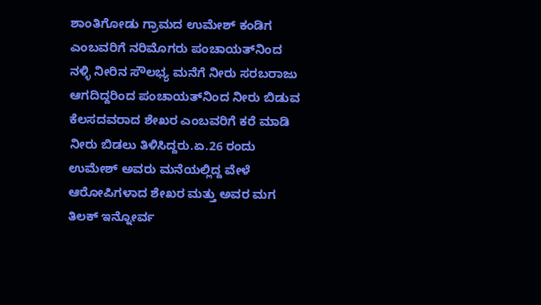ಶಾಂತಿಗೋಡು ಗ್ರಾಮದ ಉಮೇಶ್‌ ಕಂಡಿಗ ಎಂಬವರಿಗೆ ನರಿಮೊಗರು ಪಂಚಾಯತ್‌ನಿಂದ ನಳ್ಳಿ ನೀರಿನ ಸೌಲಭ್ಯ ಮನೆಗೆ ನೀರು ಸರಬರಾಜು ಆಗದಿದ್ದರಿಂದ ಪಂಚಾಯತ್‌ನಿಂದ ನೀರು ಬಿಡುವ ಕೆಲಸದವರಾದ ಶೇಖರ ಎಂಬವರಿಗೆ ಕರೆ ಮಾಡಿ ನೀರು ಬಿಡಲು ತಿಳಿಸಿದ್ದರು.ಏ.26 ರಂದು ಉಮೇಶ್‌ ಅವರು ಮನೆಯಲ್ಲಿದ್ದ ವೇಳೆ ಆರೋಪಿಗಳಾದ ಶೇಖರ ಮತ್ತು ಅವರ ಮಗ ತಿಲಕ್‌ ಇನ್ನೋರ್ವ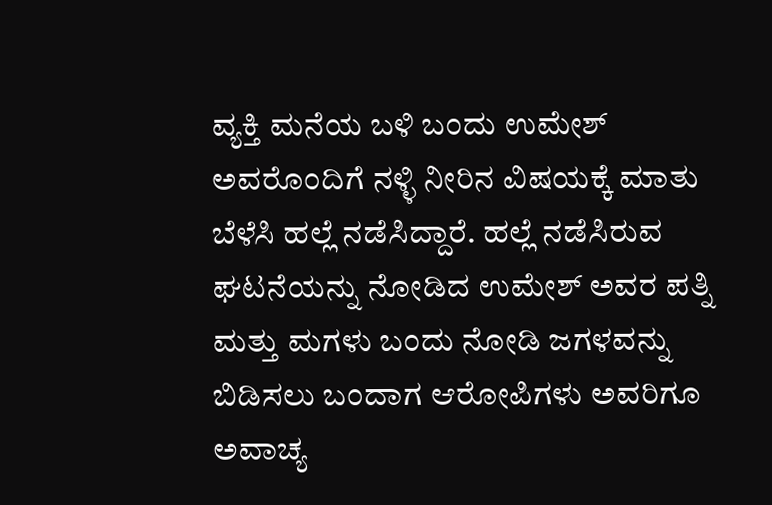ವ್ಯಕ್ತಿ ಮನೆಯ ಬಳಿ ಬಂದು ಉಮೇಶ್‌ ಅವರೊಂದಿಗೆ ನಳ್ಳಿ ನೀರಿನ ವಿಷಯಕ್ಕೆ ಮಾತು ಬೆಳೆಸಿ ಹಲ್ಲೆ ನಡೆಸಿದ್ದಾರೆ. ಹಲ್ಲೆ ನಡೆಸಿರುವ ಘಟನೆಯನ್ನು ನೋಡಿದ ಉಮೇಶ್‌ ಅವರ ಪತ್ನಿ ಮತ್ತು ಮಗಳು ಬಂದು ನೋಡಿ ಜಗಳವನ್ನು ಬಿಡಿಸಲು ಬಂದಾಗ ಆರೋಪಿಗಳು ಅವರಿಗೂ ಅವಾಚ್ಯ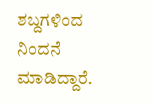ಶಬ್ದಗಳಿಂದ ನಿಂದನೆ ಮಾಡಿದ್ದಾರೆ.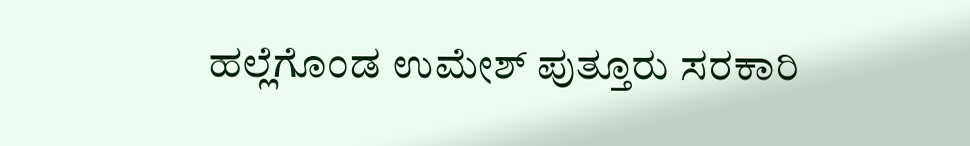ಹಲ್ಲೆಗೊಂಡ ಉಮೇಶ್‌ ಪುತ್ತೂರು ಸರಕಾರಿ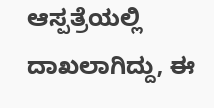ಆಸ್ಪತ್ರೆಯಲ್ಲಿ ದಾಖಲಾಗಿದ್ದು, ಈ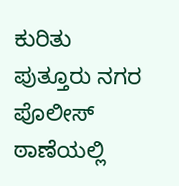ಕುರಿತು ಪುತ್ತೂರು ನಗರ ಪೊಲೀಸ್‌ ಠಾಣೆಯಲ್ಲಿ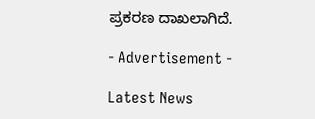ಪ್ರಕರಣ ದಾಖಲಾಗಿದೆ.

- Advertisement -

Latest News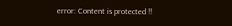error: Content is protected !!